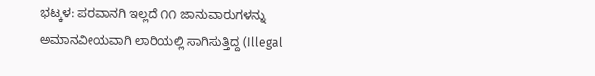ಭಟ್ಕಳ: ಪರವಾನಗಿ ಇಲ್ಲದೆ ೧೧ ಜಾನುವಾರುಗಳನ್ನು ಅಮಾನವೀಯವಾಗಿ ಲಾರಿಯಲ್ಲಿ ಸಾಗಿಸುತ್ತಿದ್ದ (Illegal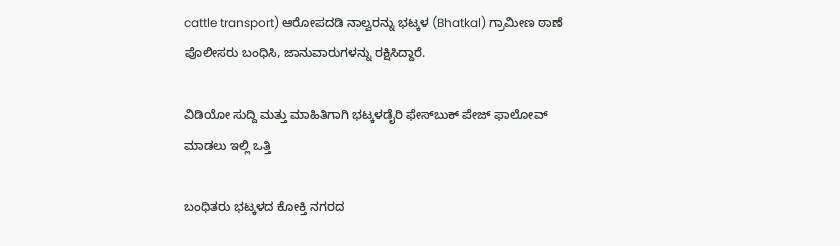cattle transport) ಆರೋಪದಡಿ ನಾಲ್ವರನ್ನು ಭಟ್ಕಳ (Bhatkal) ಗ್ರಾಮೀಣ ಠಾಣೆ ಪೊಲೀಸರು ಬಂಧಿಸಿ, ಜಾನುವಾರುಗಳನ್ನು ರಕ್ಷಿಸಿದ್ದಾರೆ.

ವಿಡಿಯೋ ಸುದ್ದಿ ಮತ್ತು ಮಾಹಿತಿಗಾಗಿ ಭಟ್ಕಳಡೈರಿ ಫೇಸ್‌ಬುಕ್‌ ಪೇಜ್ ಫಾಲೋವ್ ಮಾಡಲು ಇಲ್ಲಿ ಒತ್ತಿ

ಬಂಧಿತರು ಭಟ್ಕಳದ ಕೋಕ್ತಿ ನಗರದ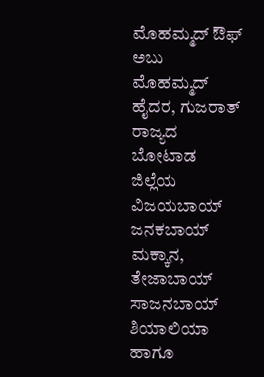ಮೊಹಮ್ಮದ್ ಔಫ್ ಅಬು ಮೊಹಮ್ಮದ್ ಹೈದರ, ಗುಜರಾತ್ ರಾಜ್ಯದ ಬೋಟಾಡ ಜಿಲ್ಲೆಯ ವಿಜಯಬಾಯ್ ಜನಕಬಾಯ್ ಮಕ್ಕಾನ, ತೇಜಾಬಾಯ್ ಸಾಜನಬಾಯ್ ಶಿಯಾಲಿಯಾ ಹಾಗೂ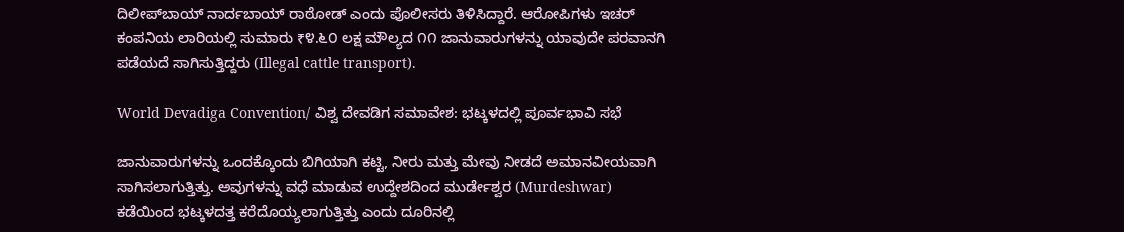ದಿಲೀಪ್‌ಬಾಯ್ ನಾರ್ದಬಾಯ್ ರಾಠೋಡ್ ಎಂದು ಪೊಲೀಸರು ತಿಳಿಸಿದ್ದಾರೆ. ಆರೋಪಿಗಳು ಇಚರ್ ಕಂಪನಿಯ ಲಾರಿಯಲ್ಲಿ ಸುಮಾರು ₹೪.೬೦ ಲಕ್ಷ ಮೌಲ್ಯದ ೧೧ ಜಾನುವಾರುಗಳನ್ನು ಯಾವುದೇ ಪರವಾನಗಿ ಪಡೆಯದೆ ಸಾಗಿಸುತ್ತಿದ್ದರು (Illegal cattle transport).

World Devadiga Convention/ ವಿಶ್ವ ದೇವಡಿಗ ಸಮಾವೇಶ: ಭಟ್ಕಳದಲ್ಲಿ ಪೂರ್ವಭಾವಿ ಸಭೆ

ಜಾನುವಾರುಗಳನ್ನು ಒಂದಕ್ಕೊಂದು ಬಿಗಿಯಾಗಿ ಕಟ್ಟಿ, ನೀರು ಮತ್ತು ಮೇವು ನೀಡದೆ ಅಮಾನವೀಯವಾಗಿ ಸಾಗಿಸಲಾಗುತ್ತಿತ್ತು. ಅವುಗಳನ್ನು ವಧೆ ಮಾಡುವ ಉದ್ದೇಶದಿಂದ ಮುರ್ಡೇಶ್ವರ (Murdeshwar) ಕಡೆಯಿಂದ ಭಟ್ಕಳದತ್ತ ಕರೆದೊಯ್ಯಲಾಗುತ್ತಿತ್ತು ಎಂದು ದೂರಿನಲ್ಲಿ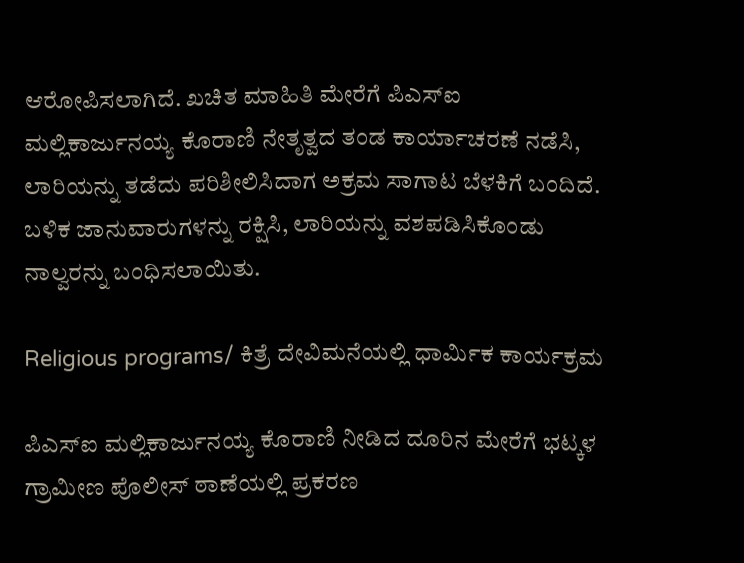ಆರೋಪಿಸಲಾಗಿದೆ. ಖಚಿತ ಮಾಹಿತಿ ಮೇರೆಗೆ ಪಿಎಸ್ಐ ಮಲ್ಲಿಕಾರ್ಜುನಯ್ಯ ಕೊರಾಣಿ ನೇತೃತ್ವದ ತಂಡ ಕಾರ್ಯಾಚರಣೆ ನಡೆಸಿ, ಲಾರಿಯನ್ನು ತಡೆದು ಪರಿಶೀಲಿಸಿದಾಗ ಅಕ್ರಮ ಸಾಗಾಟ ಬೆಳಕಿಗೆ ಬಂದಿದೆ. ಬಳಿಕ ಜಾನುವಾರುಗಳನ್ನು ರಕ್ಷಿಸಿ, ಲಾರಿಯನ್ನು ವಶಪಡಿಸಿಕೊಂಡು ನಾಲ್ವರನ್ನು ಬಂಧಿಸಲಾಯಿತು.

Religious programs/ ಕಿತ್ರೆ ದೇವಿಮನೆಯಲ್ಲಿ ಧಾರ್ಮಿಕ ಕಾರ್ಯಕ್ರಮ

ಪಿಎಸ್ಐ ಮಲ್ಲಿಕಾರ್ಜುನಯ್ಯ ಕೊರಾಣಿ ನೀಡಿದ ದೂರಿನ ಮೇರೆಗೆ ಭಟ್ಕಳ ಗ್ರಾಮೀಣ ಪೊಲೀಸ್ ಠಾಣೆಯಲ್ಲಿ ಪ್ರಕರಣ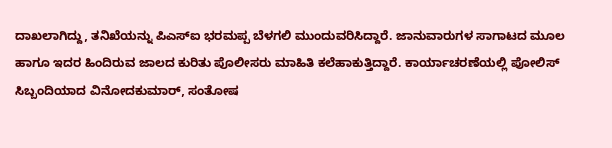ದಾಖಲಾಗಿದ್ದು, ತನಿಖೆಯನ್ನು ಪಿಎಸ್ಐ ಭರಮಪ್ಪ ಬೆಳಗಲಿ ಮುಂದುವರಿಸಿದ್ದಾರೆ. ಜಾನುವಾರುಗಳ ಸಾಗಾಟದ ಮೂಲ ಹಾಗೂ ಇದರ ಹಿಂದಿರುವ ಜಾಲದ ಕುರಿತು ಪೊಲೀಸರು ಮಾಹಿತಿ ಕಲೆಹಾಕುತ್ತಿದ್ದಾರೆ. ಕಾರ್ಯಾಚರಣೆಯಲ್ಲಿ ಪೋಲಿಸ್ ಸಿಬ್ಬಂದಿಯಾದ ವಿನೋದಕುಮಾರ್, ಸಂತೋಷ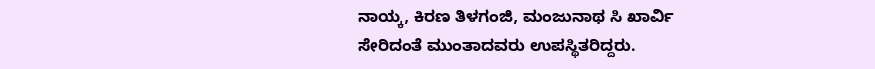ನಾಯ್ಕ, ಕಿರಣ ತಿಳಗಂಜಿ, ಮಂಜುನಾಥ ಸಿ ಖಾರ್ವಿ ಸೇರಿದಂತೆ ಮುಂತಾದವರು ಉಪಸ್ಥಿತರಿದ್ದರು.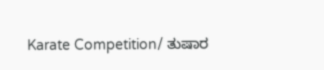Karate Competition/ ತುಷಾರ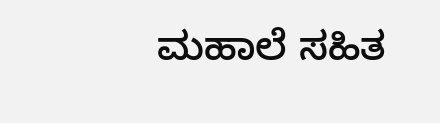ಮಹಾಲೆ ಸಹಿತ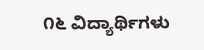೧೬ ವಿದ್ಯಾರ್ಥಿಗಳು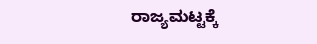ರಾಜ್ಯಮಟ್ಟಕ್ಕೆ